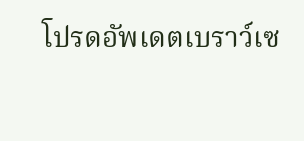โปรดอัพเดตเบราว์เซ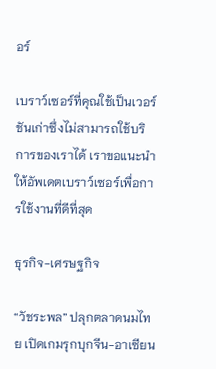อร์

เบราว์เซอร์ที่คุณใช้เป็นเวอร์ชันเก่าซึ่งไม่สามารถใช้บริการของเราได้ เราขอแนะนำให้อัพเดตเบราว์เซอร์เพื่อการใช้งานที่ดีที่สุด

ธุรกิจ-เศรษฐกิจ

“วัชระพล” ปลุกตลาดนมไทย เปิดเกมรุกบุกจีน-อาเซียน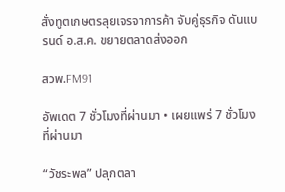สั่งทูตเกษตรลุยเจรจาการค้า จับคู่ธุรกิจ ดันแบรนด์ อ.ส.ค. ขยายตลาดส่งออก

สวพ.FM91

อัพเดต 7 ชั่วโมงที่ผ่านมา • เผยแพร่ 7 ชั่วโมงที่ผ่านมา

“วัชระพล” ปลุกตลา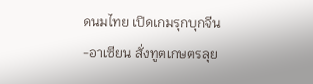ดนมไทย เปิดเกมรุกบุกจีน-อาเซียน สั่งทูตเกษตรลุย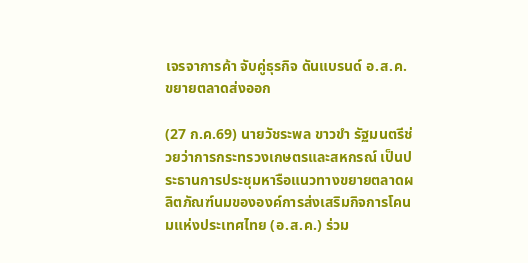เจรจาการค้า จับคู่ธุรกิจ ดันแบรนด์ อ.ส.ค. ขยายตลาดส่งออก

(27 ก.ค.69) นายวัชระพล ขาวขำ รัฐมนตรีช่วยว่าการกระทรวงเกษตรและสหกรณ์ เป็นประธานการประชุมหารือแนวทางขยายตลาดผลิตภัณฑ์นมขององค์การส่งเสริมกิจการโคนมแห่งประเทศไทย (อ.ส.ค.) ร่วม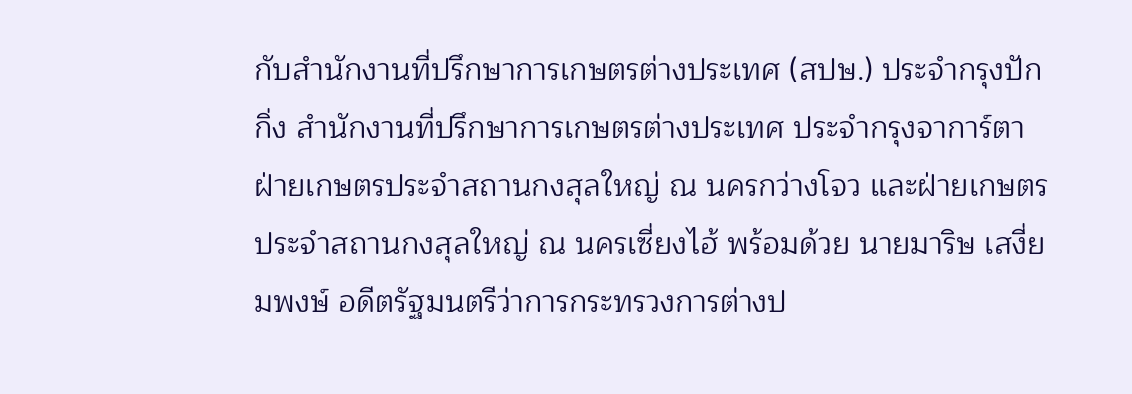กับสำนักงานที่ปรึกษาการเกษตรต่างประเทศ (สปษ.) ประจำกรุงปักกิ่ง สำนักงานที่ปรึกษาการเกษตรต่างประเทศ ประจำกรุงจาการ์ตา ฝ่ายเกษตรประจำสถานกงสุลใหญ่ ณ นครกว่างโจว และฝ่ายเกษตรประจำสถานกงสุลใหญ่ ณ นครเซี่ยงไฮ้ พร้อมด้วย นายมาริษ เสงี่ยมพงษ์ อดีตรัฐมนตรีว่าการกระทรวงการต่างป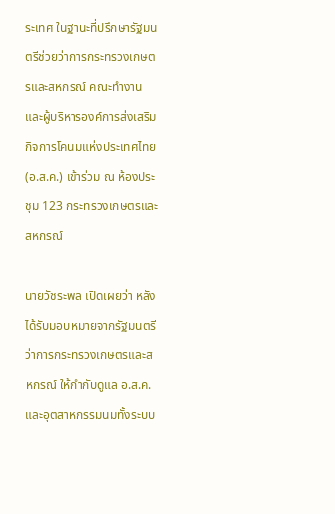ระเทศ ในฐานะที่ปรึกษารัฐมนตรีช่วยว่าการกระทรวงเกษตรและสหกรณ์ คณะทำงาน และผู้บริหารองค์การส่งเสริมกิจการโคนมแห่งประเทศไทย (อ.ส.ค.) เข้าร่วม ณ ห้องประชุม 123 กระทรวงเกษตรและสหกรณ์

นายวัชระพล เปิดเผยว่า หลังได้รับมอบหมายจากรัฐมนตรีว่าการกระทรวงเกษตรและสหกรณ์ ให้กำกับดูแล อ.ส.ค. และอุตสาหกรรมนมทั้งระบบ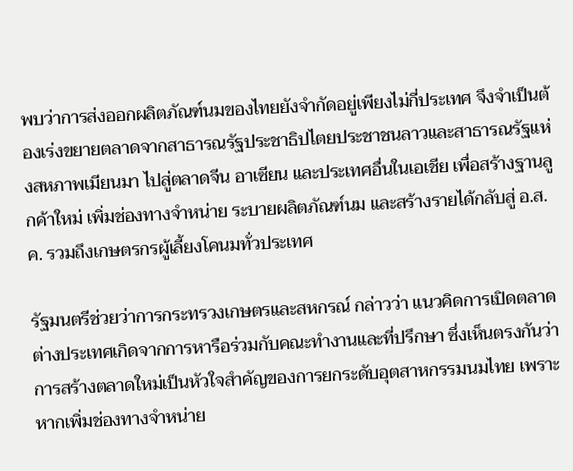พบว่าการส่งออกผลิตภัณฑ์นมของไทยยังจำกัดอยู่เพียงไม่กี่ประเทศ จึงจำเป็นต้องเร่งขยายตลาดจากสาธารณรัฐประชาธิปไตยประชาชนลาวและสาธารณรัฐแห่งสหภาพเมียนมา ไปสู่ตลาดจีน อาเซียน และประเทศอื่นในเอเชีย เพื่อสร้างฐานลูกค้าใหม่ เพิ่มช่องทางจำหน่าย ระบายผลิตภัณฑ์นม และสร้างรายได้กลับสู่ อ.ส.ค. รวมถึงเกษตรกรผู้เลี้ยงโคนมทั่วประเทศ

รัฐมนตรีช่วยว่าการกระทรวงเกษตรและสหกรณ์ กล่าวว่า แนวคิดการเปิดตลาดต่างประเทศเกิดจากการหารือร่วมกับคณะทำงานและที่ปรึกษา ซึ่งเห็นตรงกันว่าการสร้างตลาดใหม่เป็นหัวใจสำคัญของการยกระดับอุตสาหกรรมนมไทย เพราะหากเพิ่มช่องทางจำหน่าย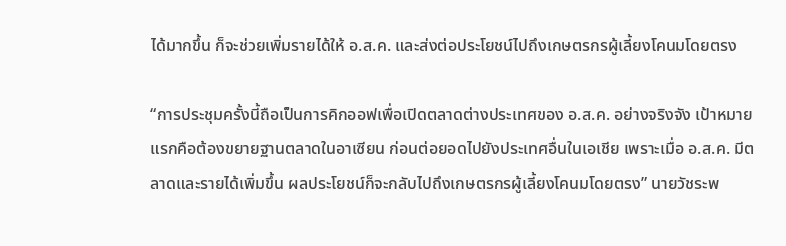ได้มากขึ้น ก็จะช่วยเพิ่มรายได้ให้ อ.ส.ค. และส่งต่อประโยชน์ไปถึงเกษตรกรผู้เลี้ยงโคนมโดยตรง

“การประชุมครั้งนี้ถือเป็นการคิกออฟเพื่อเปิดตลาดต่างประเทศของ อ.ส.ค. อย่างจริงจัง เป้าหมายแรกคือต้องขยายฐานตลาดในอาเซียน ก่อนต่อยอดไปยังประเทศอื่นในเอเชีย เพราะเมื่อ อ.ส.ค. มีตลาดและรายได้เพิ่มขึ้น ผลประโยชน์ก็จะกลับไปถึงเกษตรกรผู้เลี้ยงโคนมโดยตรง” นายวัชระพ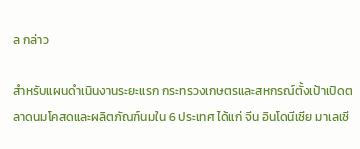ล กล่าว

สำหรับแผนดำเนินงานระยะแรก กระทรวงเกษตรและสหกรณ์ตั้งเป้าเปิดตลาดนมโคสดและผลิตภัณฑ์นมใน 6 ประเทศ ได้แก่ จีน อินโดนีเซีย มาเลเซี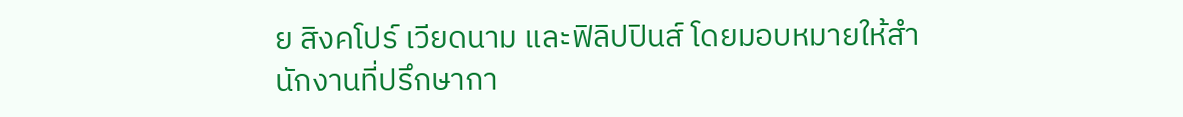ย สิงคโปร์ เวียดนาม และฟิลิปปินส์ โดยมอบหมายให้สำนักงานที่ปรึกษากา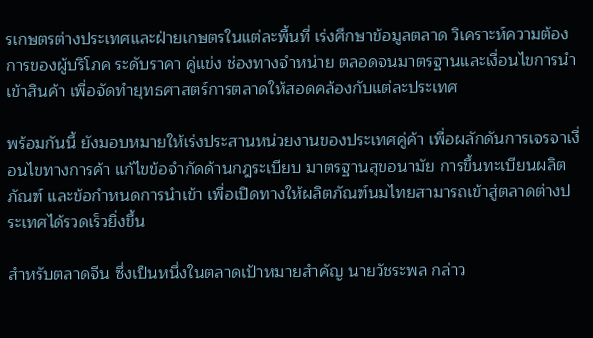รเกษตรต่างประเทศและฝ่ายเกษตรในแต่ละพื้นที่ เร่งศึกษาข้อมูลตลาด วิเคราะห์ความต้องการของผู้บริโภค ระดับราคา คู่แข่ง ช่องทางจำหน่าย ตลอดจนมาตรฐานและเงื่อนไขการนำเข้าสินค้า เพื่อจัดทำยุทธศาสตร์การตลาดให้สอดคล้องกับแต่ละประเทศ

พร้อมกันนี้ ยังมอบหมายให้เร่งประสานหน่วยงานของประเทศคู่ค้า เพื่อผลักดันการเจรจาเงื่อนไขทางการค้า แก้ไขข้อจำกัดด้านกฎระเบียบ มาตรฐานสุขอนามัย การขึ้นทะเบียนผลิตภัณฑ์ และข้อกำหนดการนำเข้า เพื่อเปิดทางให้ผลิตภัณฑ์นมไทยสามารถเข้าสู่ตลาดต่างประเทศได้รวดเร็วยิ่งขึ้น

สำหรับตลาดจีน ซึ่งเป็นหนึ่งในตลาดเป้าหมายสำคัญ นายวัชระพล กล่าว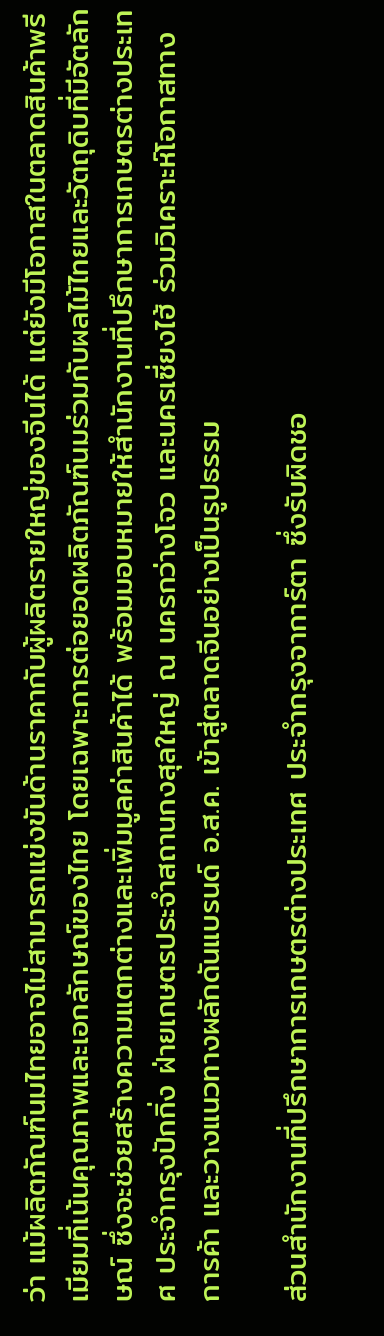ว่า แม้ผลิตภัณฑ์นมไทยอาจไม่สามารถแข่งขันด้านราคากับผู้ผลิตรายใหญ่ของจีนได้ แต่ยังมีโอกาสในตลาดสินค้าพรีเมียมที่เน้นคุณภาพและเอกลักษณ์ของไทย โดยเฉพาะการต่อยอดผลิตภัณฑ์นมร่วมกับผลไม้ไทยและวัตถุดิบที่มีอัตลักษณ์ ซึ่งจะช่วยสร้างความแตกต่างและเพิ่มมูลค่าสินค้าได้ พร้อมมอบหมายให้สำนักงานที่ปรึกษาการเกษตรต่างประเทศ ประจำกรุงปักกิ่ง ฝ่ายเกษตรประจำสถานกงสุลใหญ่ ณ นครกว่างโจว และนครเซี่ยงไฮ้ ร่วมวิเคราะห์โอกาสทางการค้า และวางแนวทางผลักดันแบรนด์ อ.ส.ค. เข้าสู่ตลาดจีนอย่างเป็นรูปธรรม

ส่วนสำนักงานที่ปรึกษาการเกษตรต่างประเทศ ประจำกรุงจาการ์ตา ซึ่งรับผิดชอ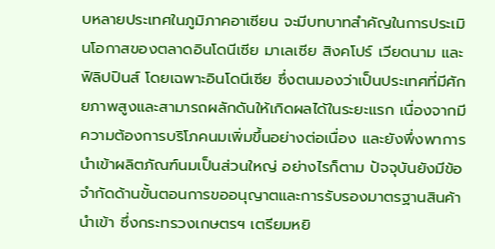บหลายประเทศในภูมิภาคอาเซียน จะมีบทบาทสำคัญในการประเมินโอกาสของตลาดอินโดนีเซีย มาเลเซีย สิงคโปร์ เวียดนาม และฟิลิปปินส์ โดยเฉพาะอินโดนีเซีย ซึ่งตนมองว่าเป็นประเทศที่มีศักยภาพสูงและสามารถผลักดันให้เกิดผลได้ในระยะแรก เนื่องจากมีความต้องการบริโภคนมเพิ่มขึ้นอย่างต่อเนื่อง และยังพึ่งพาการนำเข้าผลิตภัณฑ์นมเป็นส่วนใหญ่ อย่างไรก็ตาม ปัจจุบันยังมีข้อจำกัดด้านขั้นตอนการขออนุญาตและการรับรองมาตรฐานสินค้านำเข้า ซึ่งกระทรวงเกษตรฯ เตรียมหยิ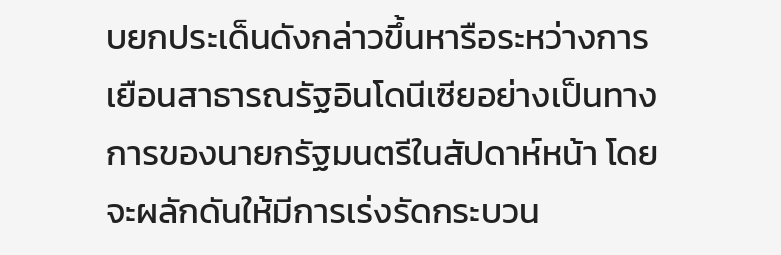บยกประเด็นดังกล่าวขึ้นหารือระหว่างการเยือนสาธารณรัฐอินโดนีเซียอย่างเป็นทางการของนายกรัฐมนตรีในสัปดาห์หน้า โดยจะผลักดันให้มีการเร่งรัดกระบวน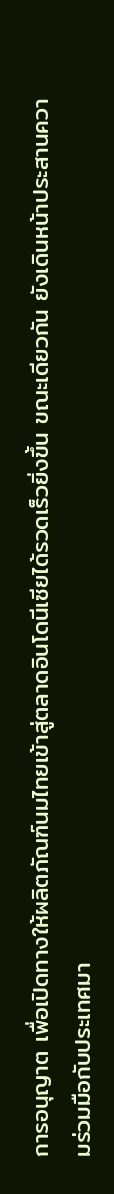การอนุญาต เพื่อเปิดทางให้ผลิตภัณฑ์นมไทยเข้าสู่ตลาดอินโดนีเซียได้รวดเร็วยิ่งขึ้น ขณะเดียวกัน ยังเดินหน้าประสานความร่วมมือกับประเทศมา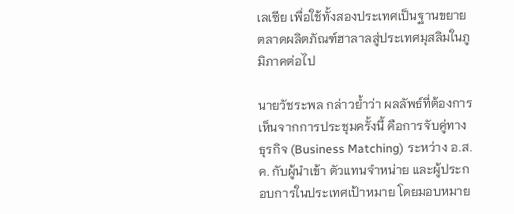เลเซีย เพื่อใช้ทั้งสองประเทศเป็นฐานขยายตลาดผลิตภัณฑ์ฮาลาลสู่ประเทศมุสลิมในภูมิภาคต่อไป

นายวัชระพล กล่าวย้ำว่า ผลลัพธ์ที่ต้องการเห็นจากการประชุมครั้งนี้ คือการจับคู่ทางธุรกิจ (Business Matching) ระหว่าง อ.ส.ค. กับผู้นำเข้า ตัวแทนจำหน่าย และผู้ประกอบการในประเทศเป้าหมาย โดยมอบหมาย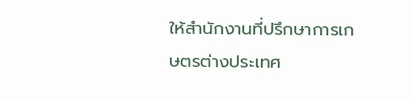ให้สำนักงานที่ปรึกษาการเกษตรต่างประเทศ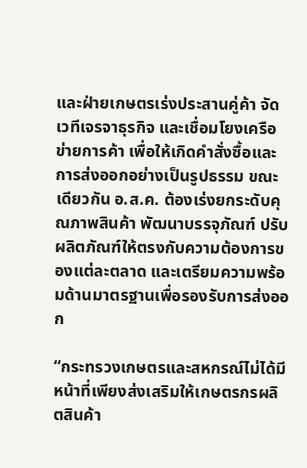และฝ่ายเกษตรเร่งประสานคู่ค้า จัดเวทีเจรจาธุรกิจ และเชื่อมโยงเครือข่ายการค้า เพื่อให้เกิดคำสั่งซื้อและการส่งออกอย่างเป็นรูปธรรม ขณะเดียวกัน อ.ส.ค. ต้องเร่งยกระดับคุณภาพสินค้า พัฒนาบรรจุภัณฑ์ ปรับผลิตภัณฑ์ให้ตรงกับความต้องการของแต่ละตลาด และเตรียมความพร้อมด้านมาตรฐานเพื่อรองรับการส่งออก

“กระทรวงเกษตรและสหกรณ์ไม่ได้มีหน้าที่เพียงส่งเสริมให้เกษตรกรผลิตสินค้า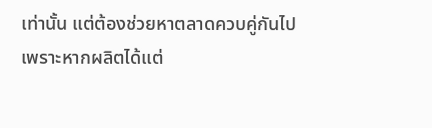เท่านั้น แต่ต้องช่วยหาตลาดควบคู่กันไป เพราะหากผลิตได้แต่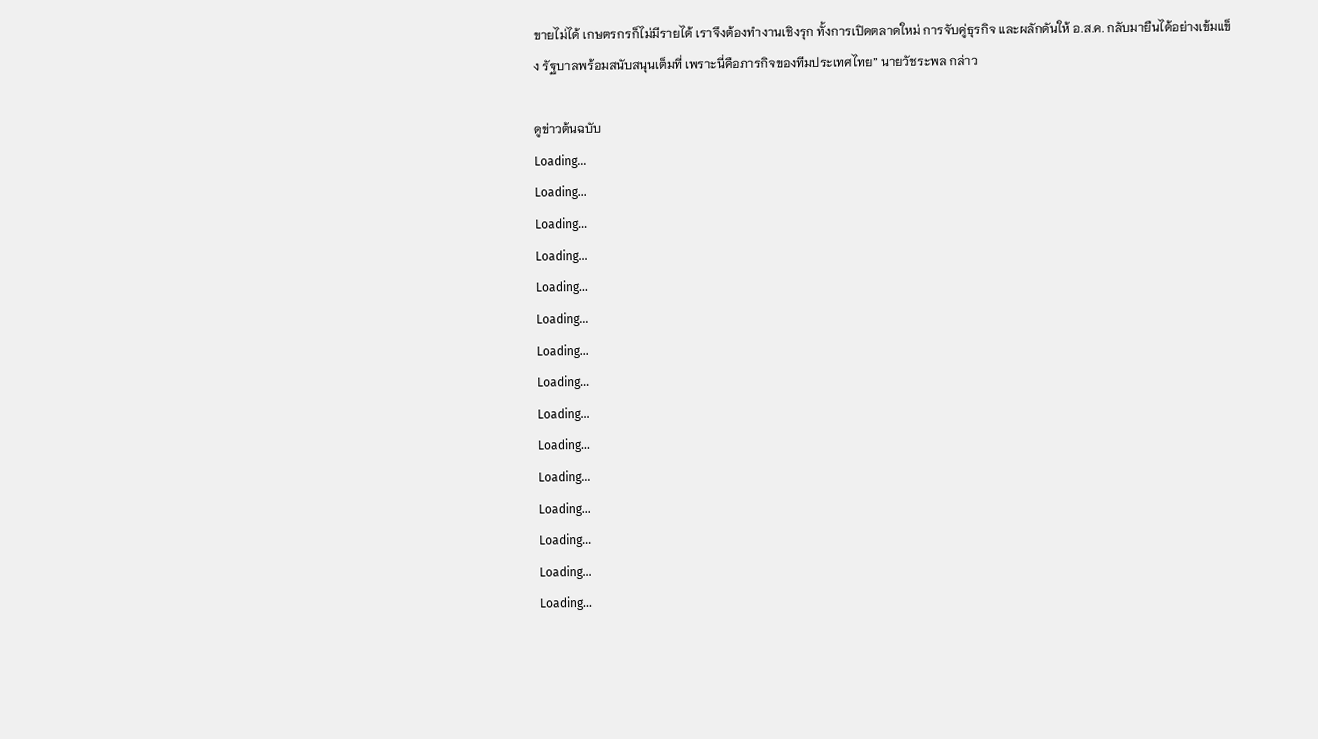ขายไม่ได้ เกษตรกรก็ไม่มีรายได้ เราจึงต้องทำงานเชิงรุก ทั้งการเปิดตลาดใหม่ การจับคู่ธุรกิจ และผลักดันให้ อ.ส.ค. กลับมายืนได้อย่างเข้มแข็ง รัฐบาลพร้อมสนับสนุนเต็มที่ เพราะนี่คือภารกิจของทีมประเทศไทย” นายวัชระพล กล่าว

ดูข่าวต้นฉบับ
Loading...
Loading...
Loading...
Loading...
Loading...
Loading...
Loading...
Loading...
Loading...
Loading...
Loading...
Loading...
Loading...
Loading...
Loading...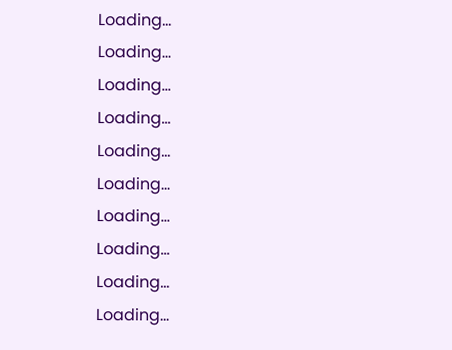Loading...
Loading...
Loading...
Loading...
Loading...
Loading...
Loading...
Loading...
Loading...
Loading...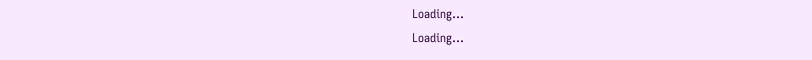Loading...
Loading...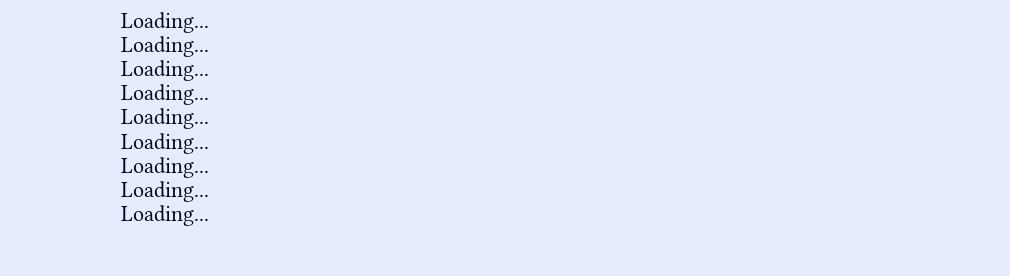Loading...
Loading...
Loading...
Loading...
Loading...
Loading...
Loading...
Loading...
Loading...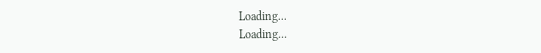Loading...
Loading...